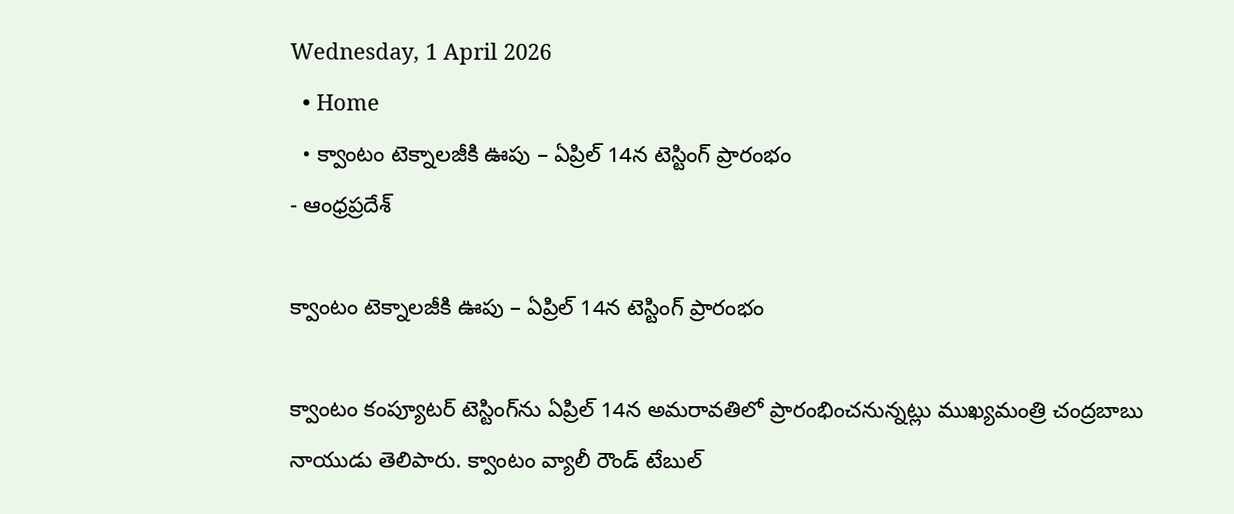Wednesday, 1 April 2026
  • Home
  • క్వాంటం టెక్నాలజీకి ఊపు – ఏప్రిల్ 14న టెస్టింగ్ ప్రారంభం
- ఆంధ్రప్రదేశ్

క్వాంటం టెక్నాలజీకి ఊపు – ఏప్రిల్ 14న టెస్టింగ్ ప్రారంభం

క్వాంటం కంప్యూటర్ టెస్టింగ్‌ను ఏప్రిల్ 14న అమరావతిలో ప్రారంభించనున్నట్లు ముఖ్యమంత్రి చంద్రబాబు నాయుడు తెలిపారు. క్వాంటం వ్యాలీ రౌండ్ టేబుల్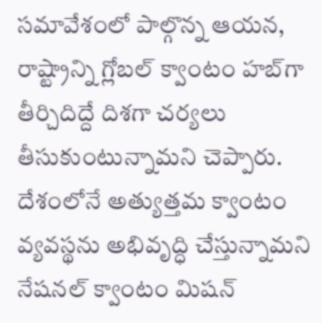సమావేశంలో పాల్గొన్న ఆయన, రాష్ట్రాన్ని గ్లోబల్ క్వాంటం హబ్‌గా తీర్చిదిద్దే దిశగా చర్యలు తీసుకుంటున్నామని చెప్పారు. దేశంలోనే అత్యుత్తమ క్వాంటం వ్యవస్థను అభివృద్ధి చేస్తున్నామని నేషనల్ క్వాంటం మిషన్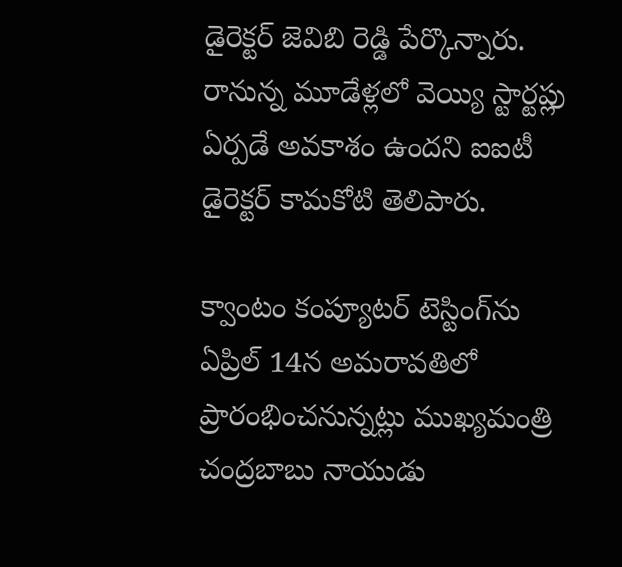డైరెక్టర్ జెవిబి రెడ్డి పేర్కొన్నారు. రానున్న మూడేళ్లలో వెయ్యి స్టార్టప్లు ఏర్పడే అవకాశం ఉందని ఐఐటీ డైరెక్టర్ కామకోటి తెలిపారు.

క్వాంటం కంప్యూటర్ టెస్టింగ్‌ను ఏప్రిల్ 14న అమరావతిలో ప్రారంభించనున్నట్లు ముఖ్యమంత్రి చంద్రబాబు నాయుడు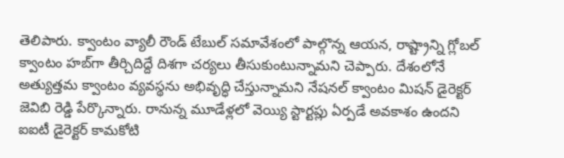తెలిపారు. క్వాంటం వ్యాలీ రౌండ్ టేబుల్ సమావేశంలో పాల్గొన్న ఆయన, రాష్ట్రాన్ని గ్లోబల్ క్వాంటం హబ్‌గా తీర్చిదిద్దే దిశగా చర్యలు తీసుకుంటున్నామని చెప్పారు. దేశంలోనే అత్యుత్తమ క్వాంటం వ్యవస్థను అభివృద్ధి చేస్తున్నామని నేషనల్ క్వాంటం మిషన్ డైరెక్టర్ జెవిబి రెడ్డి పేర్కొన్నారు. రానున్న మూడేళ్లలో వెయ్యి స్టార్టప్లు ఏర్పడే అవకాశం ఉందని ఐఐటీ డైరెక్టర్ కామకోటి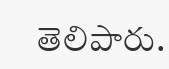తెలిపారు.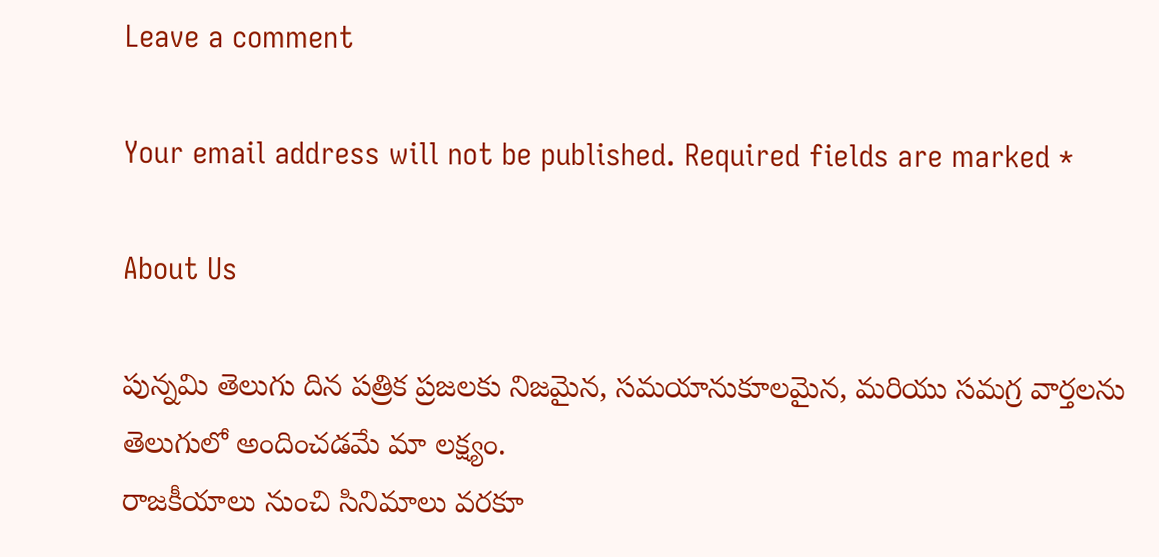Leave a comment

Your email address will not be published. Required fields are marked *

About Us

పున్నమి తెలుగు దిన పత్రిక ప్రజలకు నిజమైన, సమయానుకూలమైన, మరియు సమగ్ర వార్తలను తెలుగులో అందించడమే మా లక్ష్యం.
రాజకీయాలు నుంచి సినిమాలు వరకూ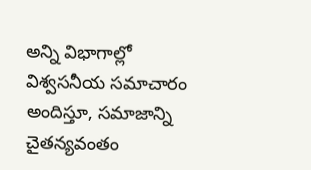అన్ని విభాగాల్లో విశ్వసనీయ సమాచారం అందిస్తూ, సమాజాన్ని చైతన్యవంతం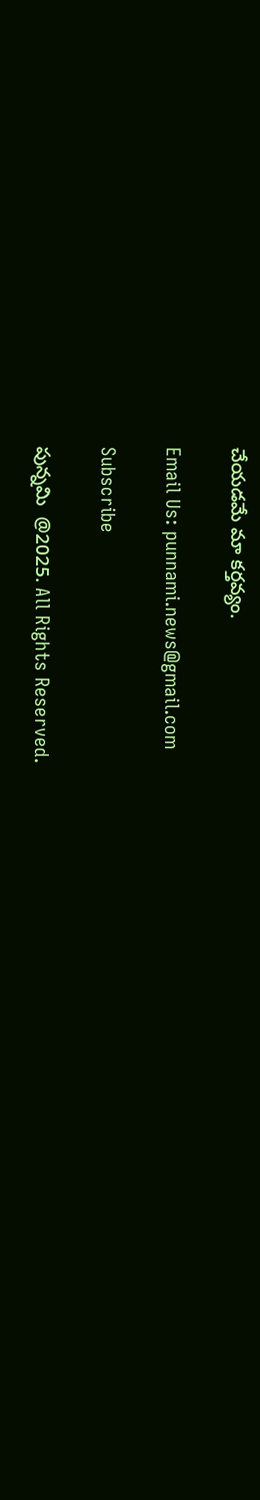చేయడమే మా కర్తవ్యం.

Email Us: punnami.news@gmail.com

Subscribe

పున్నమి  @2025. All Rights Reserved.